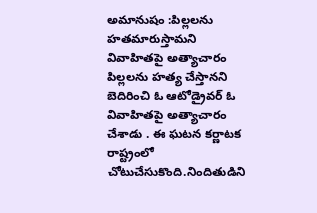అమానుషం :పిల్లలను హతమారుస్తామని వివాహితపై అత్యాచారం
పిల్లలను హత్య చేస్తానని బెదిరించి ఓ ఆటోడ్రైవర్ ఓ వివాహితపై అత్యాచారం చేశాడు . ఈ ఘటన కర్ణాటక రాష్ట్రంలో చోటుచేసుకొంది.నిందితుడిని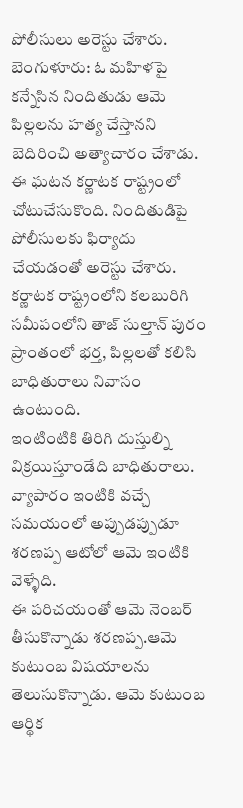పోలీసులు అరెస్టు చేశారు.
బెంగుళూరు: ఓ మహిళపై కన్నేసిన నిందితుడు ఆమె పిల్లలను హత్య చేస్తానని బెదిరించి అత్యాచారం చేశాడు. ఈ ఘటన కర్ణాటక రాష్ట్రంలో చోటుచేసుకొంది. నిందితుడిపై పోలీసులకు ఫిర్యాదు చేయడంతో అరెస్టు చేశారు.
కర్ణాటక రాష్ట్రంలోని కలబురిగి సమీపంలోని తాజ్ సుల్తాన్ పురం ప్రాంతంలో భర్త, పిల్లలతో కలిసి బాధితురాలు నివాసం ఉంటుంది.
ఇంటింటికి తిరిగి దుస్తుల్ని విక్రయిస్తూండేది బాధితురాలు. వ్యాపారం ఇంటికి వచ్చే సమయంలో అప్పుడప్పుడూ శరణప్ప ఆటోలో ఆమె ఇంటికి వెళ్ళేది.
ఈ పరిచయంతో ఆమె నెంబర్ తీసుకొన్నాడు శరణప్ప.ఆమె కుటుంబ విషయాలను తెలుసుకొన్నాడు. ఆమె కుటుంబ ఆర్థిక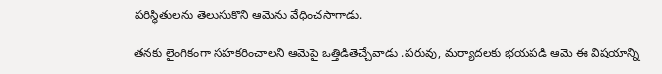పరిస్థితులను తెలుసుకొని ఆమెను వేధించసాగాడు.

తనకు లైంగికంగా సహకరించాలని ఆమెపై ఒత్తిడితెచ్చేవాడు .పరువు, మర్యాదలకు భయపడి ఆమె ఈ విషయాన్ని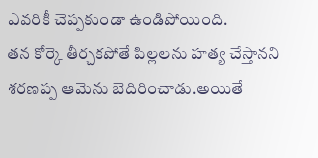ఎవరికీ చెప్పకుండా ఉండిపోయింది.
తన కోర్కె తీర్చకపోతే పిల్లలను హత్య చేస్తానని శరణప్ప ఆమెను బెదిరించాడు.అయితే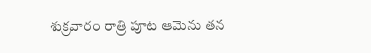శుక్రవారం రాత్రి పూట ఆమెను తన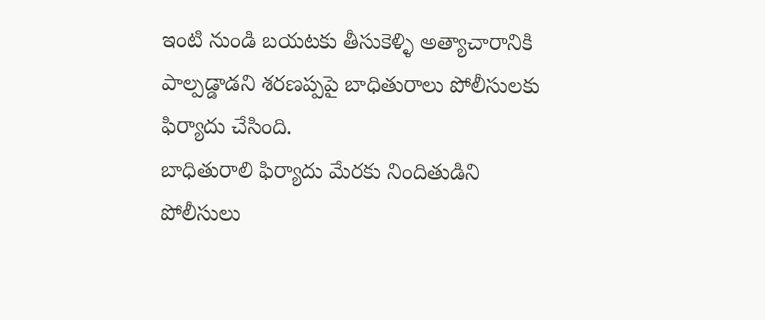ఇంటి నుండి బయటకు తీసుకెళ్ళి అత్యాచారానికి పాల్పడ్డాడని శరణప్పపై బాధితురాలు పోలీసులకు ఫిర్యాదు చేసింది.
బాధితురాలి ఫిర్యాదు మేరకు నిందితుడిని పోలీసులు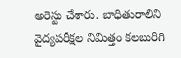అరెస్టు చేశారు. బాధితురాలిని వైద్యపరీక్షల నిమిత్తం కలబురిగి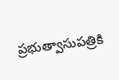ప్రభుత్వాసుపత్రికి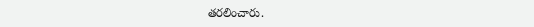తరలించారు.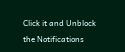Click it and Unblock the Notifications